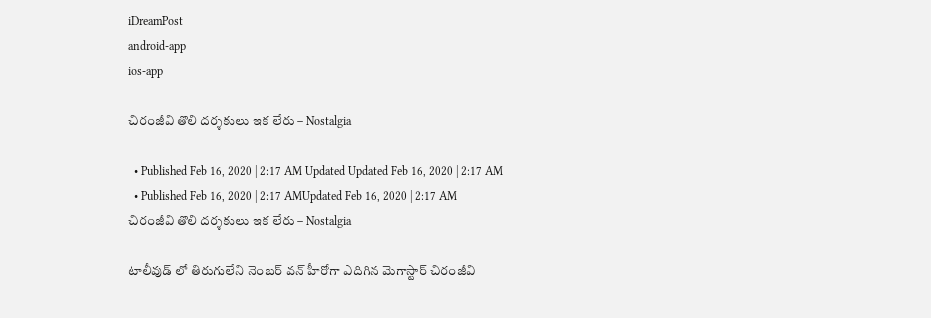iDreamPost
android-app
ios-app

చిరంజీవి తొలి దర్శకులు ఇక లేరు – Nostalgia

  • Published Feb 16, 2020 | 2:17 AM Updated Updated Feb 16, 2020 | 2:17 AM
  • Published Feb 16, 2020 | 2:17 AMUpdated Feb 16, 2020 | 2:17 AM
చిరంజీవి తొలి దర్శకులు ఇక లేరు – Nostalgia

టాలీవుడ్ లో తిరుగులేని నెంబర్ వన్ హీరోగా ఎదిగిన మెగాస్టార్ చిరంజీవి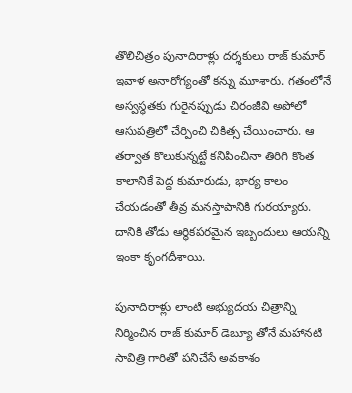తొలిచిత్రం పునాదిరాళ్లు దర్శకులు రాజ్ కుమార్ ఇవాళ అనారోగ్యంతో కన్ను మూశారు. గతంలోనే అస్వస్థతకు గురైనప్పుడు చిరంజీవి అపోలో ఆసుపత్రిలో చేర్పించి చికిత్స చేయించారు. ఆ తర్వాత కొలుకున్నట్టే కనిపించినా తిరిగి కొంత కాలానికే పెద్ద కుమారుడు, భార్య కాలం చేయడంతో తీవ్ర మనస్తాపానికి గురయ్యారు. దానికి తోడు ఆర్థికపరమైన ఇబ్బందులు ఆయన్ని ఇంకా కృంగదీశాయి.

పునాదిరాళ్లు లాంటి అభ్యుదయ చిత్రాన్ని నిర్మించిన రాజ్ కుమార్ డెబ్యూ తోనే మహానటి సావిత్రి గారితో పనిచేసే అవకాశం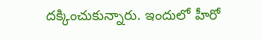దక్కించుకున్నారు. ఇందులో హీరో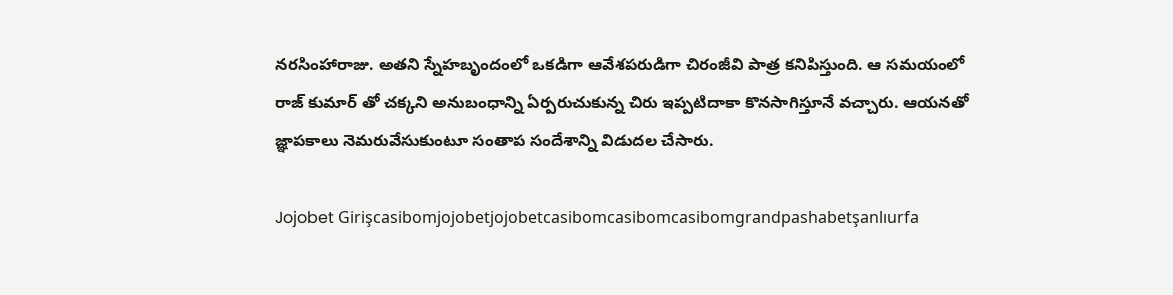నరసింహారాజు. అతని స్నేహబృందంలో ఒకడిగా ఆవేశపరుడిగా చిరంజీవి పాత్ర కనిపిస్తుంది. ఆ సమయంలో రాజ్ కుమార్ తో చక్కని అనుబంధాన్ని ఏర్పరుచుకున్న చిరు ఇప్పటిదాకా కొనసాగిస్తూనే వచ్చారు. ఆయనతో జ్ఞాపకాలు నెమరువేసుకుంటూ సంతాప సందేశాన్ని విడుదల చేసారు.

Jojobet Girişcasibomjojobetjojobetcasibomcasibomcasibomgrandpashabetşanlıurfa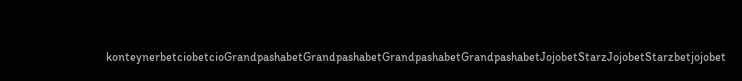konteynerbetciobetcioGrandpashabetGrandpashabetGrandpashabetGrandpashabetJojobetStarzJojobetStarzbetjojobet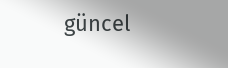güncel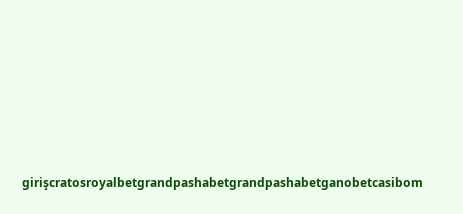girişcratosroyalbetgrandpashabetgrandpashabetganobetcasibom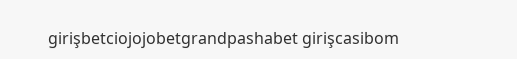girişbetciojojobetgrandpashabet girişcasibom